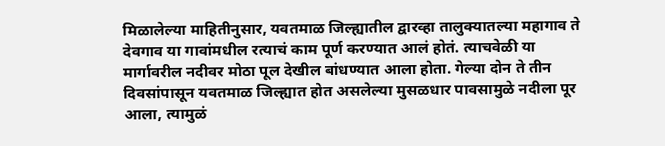मिळालेल्या माहितीनुसार, यवतमाळ जिल्ह्यातील द्वारव्हा तालुक्यातल्या महागाव ते देवगाव या गावांमधील रत्याचं काम पूर्ण करण्यात आलं होतं. त्याचवेळी या मार्गावरील नदीवर मोठा पूल देखील बांधण्यात आला होता. गेल्या दोन ते तीन दिवसांपासून यवतमाळ जिल्ह्यात होत असलेल्या मुसळधार पावसामुळे नदीला पूर आला, त्यामुळं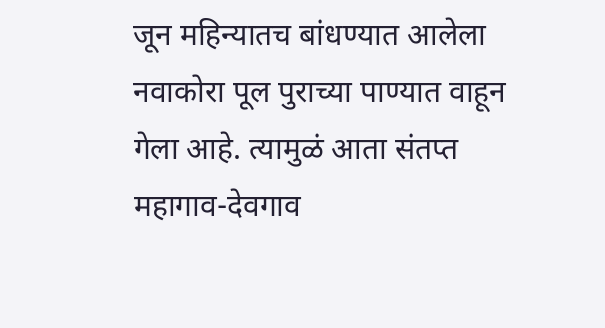जून महिन्यातच बांधण्यात आलेला नवाकोरा पूल पुराच्या पाण्यात वाहून गेला आहे. त्यामुळं आता संतप्त महागाव-देवगाव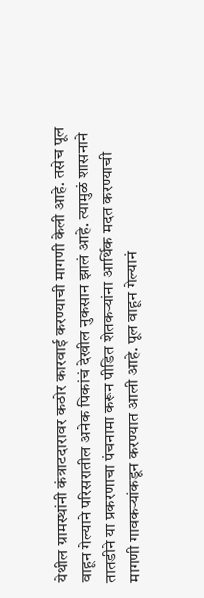येथील ग्रामस्थांनी कंत्राटदारावर कठोर कारवाई करण्याची मागणी केली आहे. तसेच पूल वाहून गेल्याने परिसरातील अनेक पिकांचं देखील नुकसान झालं आहे. त्यामुळं शासनाने तातडीने या प्रकरणाचा पंचनामा करून पीडित शेतकऱ्यांना आर्थिक मदत करण्याची मागणी गावकऱ्यांकडून करण्यात आली आहे. पूल वाहून गेल्यानं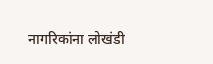नागरिकांना लोखंडी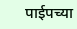पाईपच्या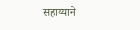सहाय्याने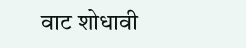वाट शोधावी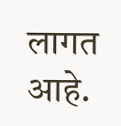लागत आहे.